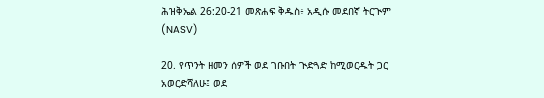ሕዝቅኤል 26:20-21 መጽሐፍ ቅዱስ፥ አዲሱ መደበኛ ትርጒም (NASV)

20. የጥንት ዘመን ሰዎች ወደ ገቡበት ጒድጓድ ከሚወርዱት ጋር አወርድሻለሁ፤ ወደ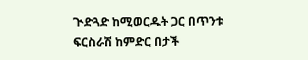ጒድጓድ ከሚወርዱት ጋር በጥንቱ ፍርስራሽ ከምድር በታች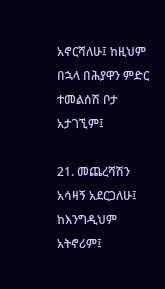አኖርሻለሁ፤ ከዚህም በኋላ በሕያዋን ምድር ተመልሰሽ ቦታ አታገኚም፤

21. መጨረሻሽን አሳዛኝ አደርጋለሁ፤ ከእንግዲህም አትኖሪም፤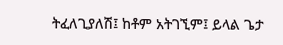ትፈለጊያለሽ፤ ከቶም አትገኚም፤ ይላል ጌታ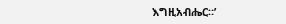እግዚአብሔር።’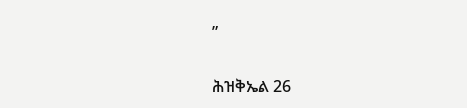”

ሕዝቅኤል 26